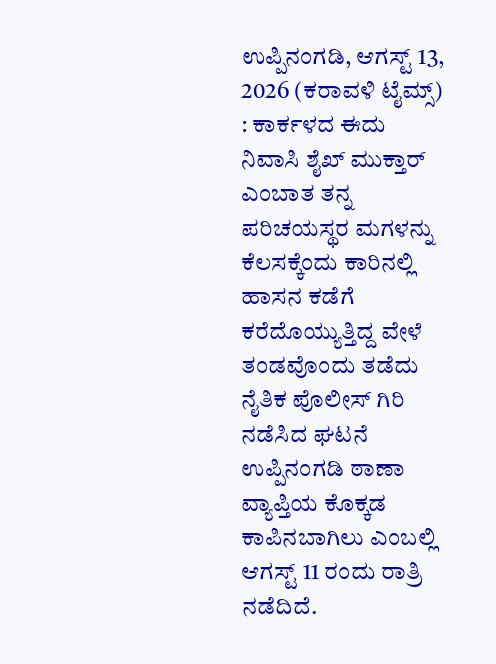ಉಪ್ಪಿನಂಗಡಿ, ಆಗಸ್ಟ್ 13, 2026 (ಕರಾವಳಿ ಟೈಮ್ಸ್) : ಕಾರ್ಕಳದ ಈದು ನಿವಾಸಿ ಶೈಖ್ ಮುಕ್ತಾರ್ ಎಂಬಾತ ತನ್ನ ಪರಿಚಯಸ್ಥರ ಮಗಳನ್ನು ಕೆಲಸಕ್ಕೆಂದು ಕಾರಿನಲ್ಲಿ ಹಾಸನ ಕಡೆಗೆ ಕರೆದೊಯ್ಯುತ್ತಿದ್ದ ವೇಳೆ ತಂಡವೊಂದು ತಡೆದು ನೈತಿಕ ಪೊಲೀಸ್ ಗಿರಿ ನಡೆಸಿದ ಘಟನೆ ಉಪ್ಪಿನಂಗಡಿ ಠಾಣಾ ವ್ಯಾಪ್ತಿಯ ಕೊಕ್ಕಡ ಕಾಪಿನಬಾಗಿಲು ಎಂಬಲ್ಲಿ ಆಗಸ್ಟ್ 11 ರಂದು ರಾತ್ರಿ ನಡೆದಿದೆ.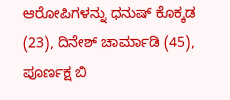ಆರೋಪಿಗಳನ್ನು ಧನುಷ್ ಕೊಕ್ಕಡ (23), ದಿನೇಶ್ ಚಾರ್ಮಾಡಿ (45), ಪೂರ್ಣಕ್ಷ ಬಿ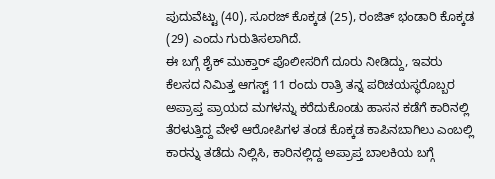ಪುದುವೆಟ್ಟು (40), ಸೂರಜ್ ಕೊಕ್ಕಡ (25), ರಂಜಿತ್ ಭಂಡಾರಿ ಕೊಕ್ಕಡ (29) ಎಂದು ಗುರುತಿಸಲಾಗಿದೆ.
ಈ ಬಗ್ಗೆ ಶೈಕ್ ಮುಕ್ತಾರ್ ಪೊಲೀಸರಿಗೆ ದೂರು ನೀಡಿದ್ದು, ಇವರು ಕೆಲಸದ ನಿಮಿತ್ತ ಆಗಸ್ಟ್ 11 ರಂದು ರಾತ್ರಿ ತನ್ನ ಪರಿಚಯಸ್ಥರೊಬ್ಬರ ಅಪ್ರಾಪ್ತ ಪ್ರಾಯದ ಮಗಳನ್ನು ಕರೆದುಕೊಂಡು ಹಾಸನ ಕಡೆಗೆ ಕಾರಿನಲ್ಲಿ ತೆರಳುತ್ತಿದ್ದ ವೇಳೆ ಆರೋಪಿಗಳ ತಂಡ ಕೊಕ್ಕಡ ಕಾಪಿನಬಾಗಿಲು ಎಂಬಲ್ಲಿ ಕಾರನ್ನು ತಡೆದು ನಿಲ್ಲಿಸಿ, ಕಾರಿನಲ್ಲಿದ್ದ ಅಪ್ರಾಪ್ತ ಬಾಲಕಿಯ ಬಗ್ಗೆ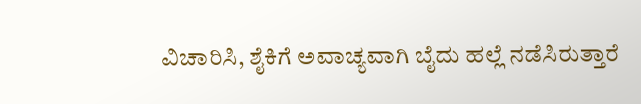ವಿಚಾರಿಸಿ, ಶೈಕಿಗೆ ಅವಾಚ್ಯವಾಗಿ ಬೈದು ಹಲ್ಲೆ ನಡೆಸಿರುತ್ತಾರೆ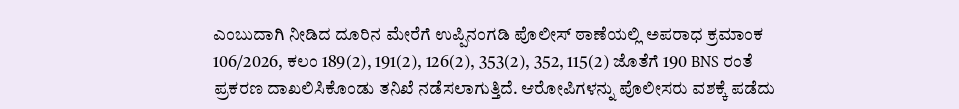ಎಂಬುದಾಗಿ ನೀಡಿದ ದೂರಿನ ಮೇರೆಗೆ ಉಪ್ಪಿನಂಗಡಿ ಪೊಲೀಸ್ ಠಾಣೆಯಲ್ಲಿ ಅಪರಾಧ ಕ್ರಮಾಂಕ 106/2026, ಕಲಂ 189(2), 191(2), 126(2), 353(2), 352, 115(2) ಜೊತೆಗೆ 190 BNS ರಂತೆ ಪ್ರಕರಣ ದಾಖಲಿಸಿಕೊಂಡು ತನಿಖೆ ನಡೆಸಲಾಗುತ್ತಿದೆ. ಆರೋಪಿಗಳನ್ನು ಪೊಲೀಸರು ವಶಕ್ಕೆ ಪಡೆದು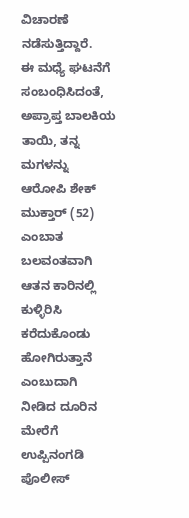ವಿಚಾರಣೆ ನಡೆಸುತ್ತಿದ್ದಾರೆ.
ಈ ಮಧ್ಯೆ ಘಟನೆಗೆ ಸಂಬಂಧಿಸಿದಂತೆ, ಅಪ್ರಾಪ್ತ ಬಾಲಕಿಯ ತಾಯಿ, ತನ್ನ ಮಗಳನ್ನು ಆರೋಪಿ ಶೇಕ್ ಮುಕ್ತಾರ್ (52) ಎಂಬಾತ ಬಲವಂತವಾಗಿ ಆತನ ಕಾರಿನಲ್ಲಿ ಕುಳ್ಳಿರಿಸಿ ಕರೆದುಕೊಂಡು ಹೋಗಿರುತ್ತಾನೆ ಎಂಬುದಾಗಿ ನೀಡಿದ ದೂರಿನ ಮೇರೆಗೆ ಉಪ್ಪಿನಂಗಡಿ ಪೊಲೀಸ್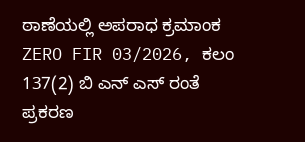ಠಾಣೆಯಲ್ಲಿ ಅಪರಾಧ ಕ್ರಮಾಂಕ ZERO FIR 03/2026, ಕಲಂ 137(2) ಬಿ ಎನ್ ಎಸ್ ರಂತೆ ಪ್ರಕರಣ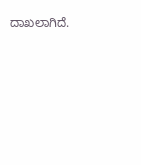ದಾಖಲಾಗಿದೆ.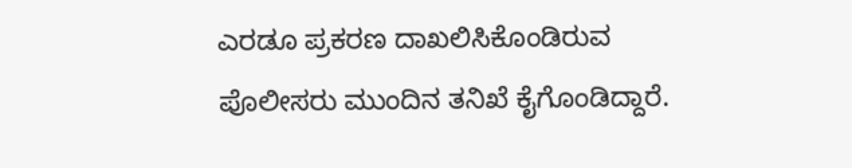ಎರಡೂ ಪ್ರಕರಣ ದಾಖಲಿಸಿಕೊಂಡಿರುವ ಪೊಲೀಸರು ಮುಂದಿನ ತನಿಖೆ ಕೈಗೊಂಡಿದ್ದಾರೆ.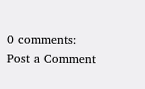0 comments:
Post a Comment